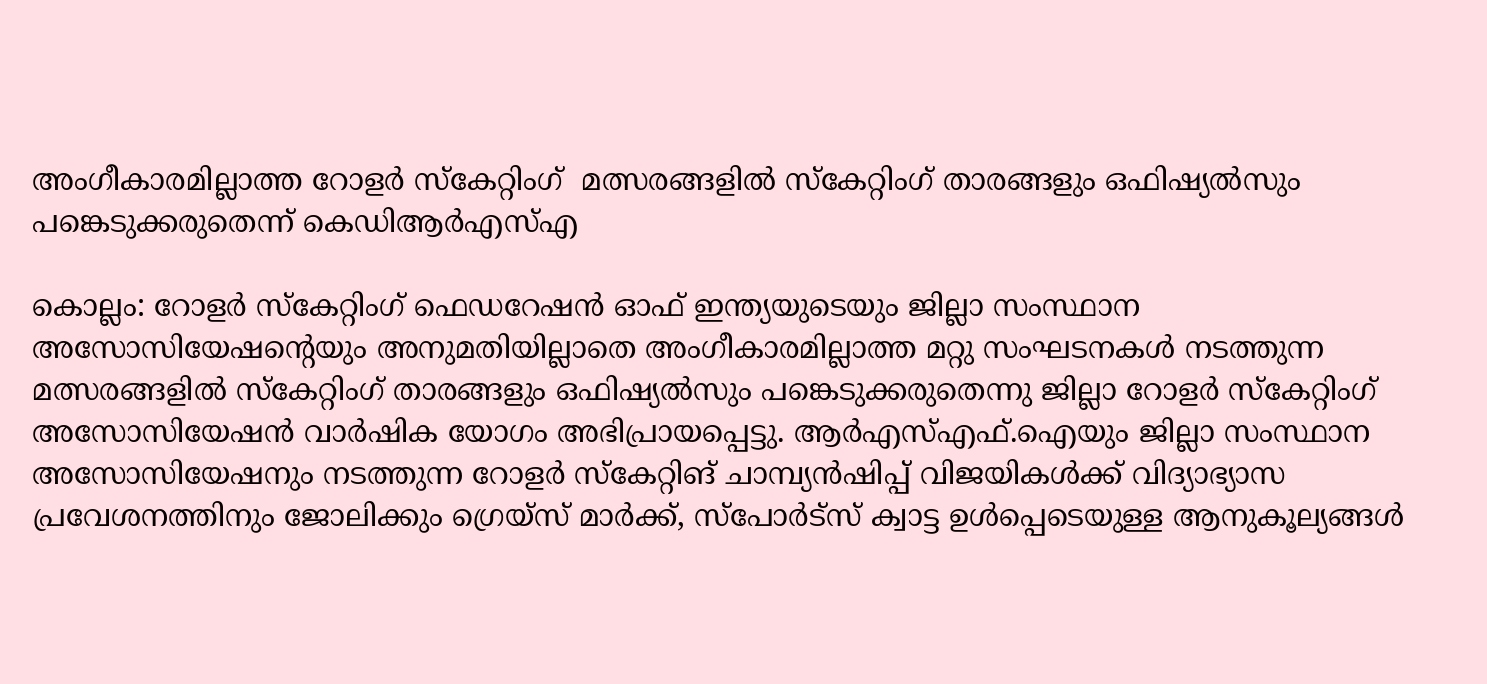അംഗീകാരമില്ലാത്ത റോളർ സ്കേറ്റിംഗ്  മത്സരങ്ങളിൽ സ്കേറ്റിംഗ് താരങ്ങളും ഒഫിഷ്യൽസും പങ്കെടുക്കരുതെന്ന് കെഡിആർഎസ്എ

കൊല്ലം: റോളർ സ്കേറ്റിംഗ് ഫെഡറേഷൻ ഓഫ് ഇന്ത്യയുടെയും ജില്ലാ സംസ്ഥാന അസോസിയേഷന്‍റെയും അനുമതിയില്ലാതെ അംഗീകാരമില്ലാത്ത മറ്റു സംഘടനകൾ നടത്തുന്ന മത്സരങ്ങളിൽ സ്കേറ്റിംഗ് താരങ്ങളും ഒഫിഷ്യൽസും പങ്കെടുക്കരുതെന്നു ജില്ലാ റോളർ സ്കേറ്റിംഗ് അസോസിയേഷൻ വാർഷിക യോഗം അഭിപ്രായപ്പെട്ടു. ആർഎസ്എഫ്.ഐയും ജില്ലാ സംസ്ഥാന അസോസിയേഷനും നടത്തുന്ന റോളർ സ്‌കേറ്റിങ് ചാമ്പ്യൻഷിപ്പ് വിജയികൾക്ക് വിദ്യാഭ്യാസ പ്രവേശനത്തിനും ജോലിക്കും ഗ്രെയ്‌സ് മാർക്ക്, സ്പോർട്സ് ക്വാട്ട ഉൾപ്പെടെയുള്ള ആനുകൂല്യങ്ങൾ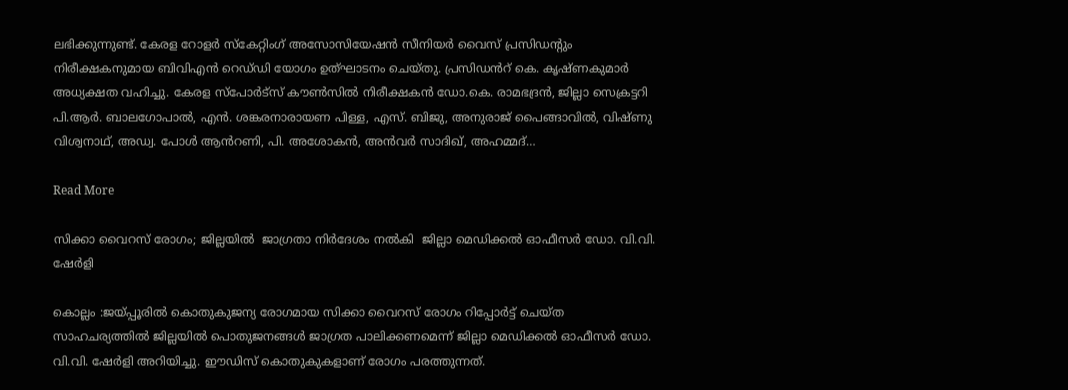ലഭിക്കുന്നുണ്ട്. കേരള റോളർ സ്കേറ്റിംഗ് അസോസിയേഷൻ സീനിയർ വൈസ് പ്രസിഡന്‍റും നിരീക്ഷകനുമായ ബിവിഎൻ റെഡ്‌ഡി യോഗം ഉത്‌ഘാടനം ചെയ്തു. പ്രസിഡൻറ് കെ. കൃഷ്ണകുമാർ അധ്യക്ഷത വഹിച്ചു. കേരള സ്പോർട്സ് കൗൺസിൽ നിരീക്ഷകൻ ഡോ.കെ. രാമഭദ്രൻ, ജില്ലാ സെക്രട്ടറി പി.ആർ. ബാലഗോപാൽ, എൻ. ശങ്കരനാരായണ പിള്ള, എസ്. ബിജു, അനുരാജ് പൈങ്ങാവിൽ, വിഷ്ണു വിശ്വനാഥ്, അഡ്വ. പോൾ ആൻറണി, പി. അശോകൻ, അൻവർ സാദിഖ്, അഹമ്മദ്…

Read More

സിക്കാ വൈറസ് രോഗം; ജില്ലയിൽ  ജാഗ്രതാ നിർദേശം നൽകി  ജില്ലാ മെഡിക്കല്‍ ഓഫീസര്‍ ഡോ. വി.വി. ഷേര്‍ളി

കൊല്ലം :ജയ്പ്പൂരില്‍ കൊതുകുജന്യ രോഗമായ സിക്കാ വൈറസ് രോഗം റിപ്പോര്‍ട്ട് ചെയ്ത സാഹചര്യത്തില്‍ ജില്ലയില്‍ പൊതുജനങ്ങള്‍ ജാഗ്രത പാലിക്കണമെന്ന് ജില്ലാ മെഡിക്കല്‍ ഓഫീസര്‍ ഡോ. വി.വി. ഷേര്‍ളി അറിയിച്ചു. ഈഡിസ് കൊതുകുകളാണ് രോഗം പരത്തുന്നത്.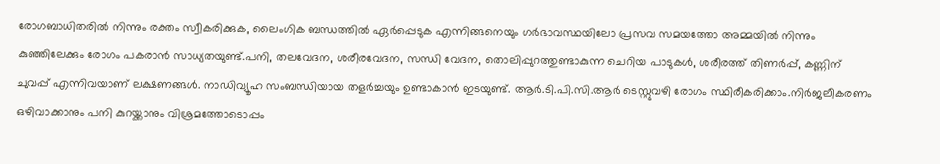രോഗബാധിതരില്‍ നിന്നും രക്തം സ്വീകരിക്കുക, ലൈംഗിക ബന്ധത്തില്‍ ഏര്‍പ്പെടുക എന്നിങ്ങനെയും ഗര്‍ഭാവസ്ഥയിലോ പ്രസവ സമയത്തോ അമ്മയില്‍ നിന്നും കുഞ്ഞിലേക്കും രോഗം പകരാന്‍ സാധ്യതയുണ്ട്.പനി, തലവേദന, ശരീരവേദന, സന്ധി വേദന, തൊലിപ്പുറത്തുണ്ടാകുന്ന ചെറിയ പാടുകള്‍, ശരീരത്ത് തിണര്‍പ്പ്, കണ്ണിന് ചുവപ്പ് എന്നിവയാണ് ലക്ഷണങ്ങള്‍. നാഡിവ്യൂഹ സംബന്ധിയായ തളര്‍ച്ചയും ഉണ്ടാകാന്‍ ഇടയുണ്ട്. ആര്‍.ടി.പി.സി.ആര്‍ ടെസ്റ്റുവഴി രോഗം സ്ഥിരീകരിക്കാം.നിര്‍ജലീകരണം ഒഴിവാക്കാനും പനി കുറയ്ക്കാനും വിശ്രമത്തോടൊപ്പം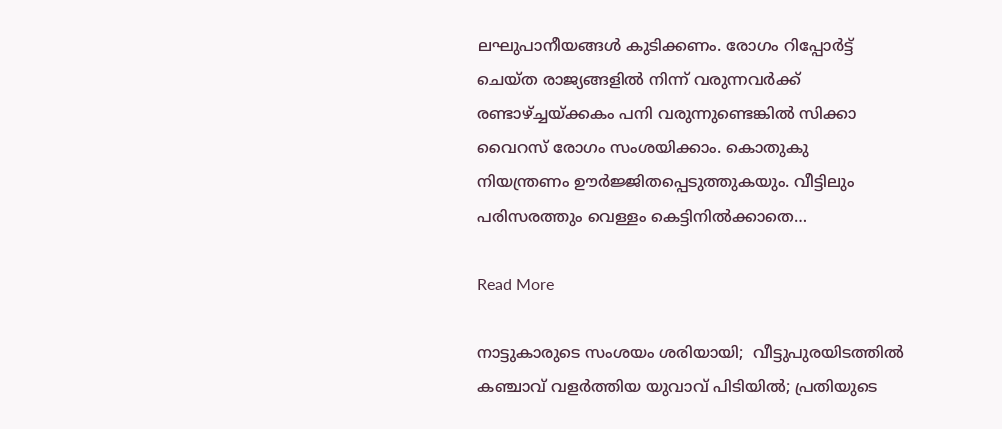ലഘുപാനീയങ്ങള്‍ കുടിക്കണം. രോഗം റിപ്പോര്‍ട്ട് ചെയ്ത രാജ്യങ്ങളില്‍ നിന്ന് വരുന്നവര്‍ക്ക് രണ്ടാഴ്ച്ചയ്ക്കകം പനി വരുന്നുണ്ടെങ്കില്‍ സിക്കാ വൈറസ് രോഗം സംശയിക്കാം. കൊതുകു നിയന്ത്രണം ഊര്‍ജ്ജിതപ്പെടുത്തുകയും. വീട്ടിലും പരിസരത്തും വെള്ളം കെട്ടിനില്‍ക്കാതെ…

Read More

നാട്ടുകാരുടെ സംശയം ശരിയായി;  വീട്ടുപുരയിടത്തിൽ കഞ്ചാവ് വളർത്തിയ യുവാവ് പിടിയിൽ; പ്രതിയുടെ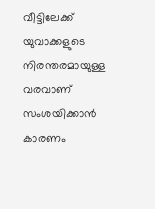വീട്ടിലേക്ക് യുവാക്കളുടെ നിരന്തരമായുള്ള വരവാണ് സംശയിക്കാൻ കാരണം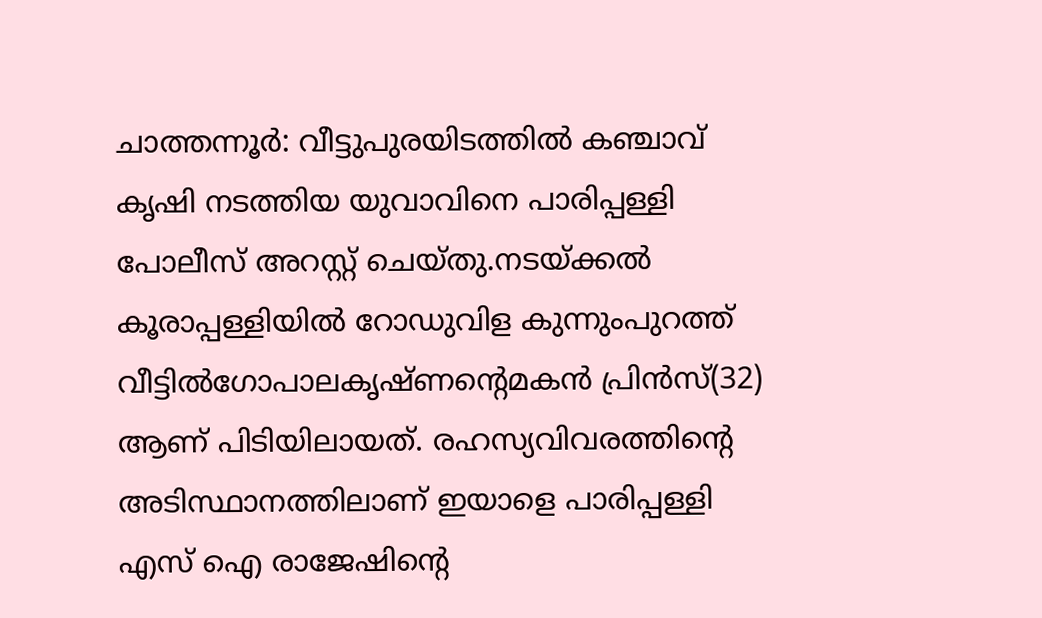ചാത്തന്നൂർ: വീട്ടുപുരയിടത്തിൽ കഞ്ചാവ് കൃഷി നടത്തിയ യുവാവിനെ പാരിപ്പള്ളി പോലീസ് അറസ്റ്റ് ചെയ്തു.നടയ്ക്കൽ കൂരാപ്പള്ളിയിൽ റോഡുവിള കുന്നുംപുറത്ത് വീട്ടിൽഗോപാലകൃഷ്ണന്‍റെമകൻ പ്രിൻസ്(32) ആണ് പിടിയിലായത്. രഹസ്യവിവരത്തിന്‍റെ അടിസ്ഥാനത്തിലാണ് ഇയാളെ പാരിപ്പള്ളി എസ് ഐ രാജേഷിന്റെ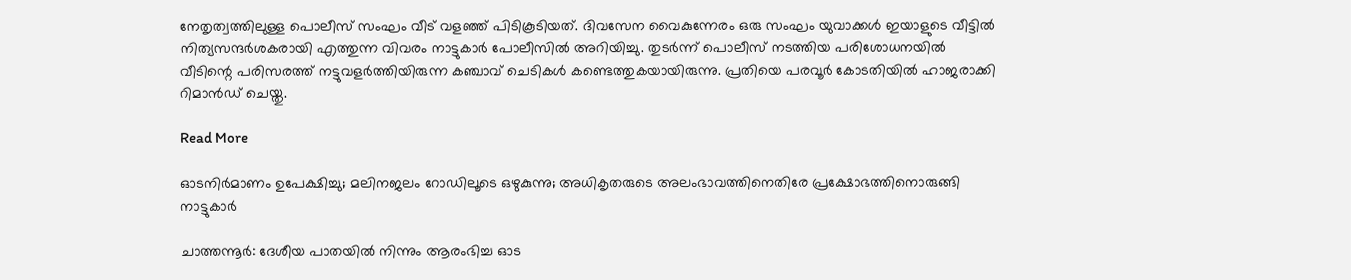നേതൃത്വത്തിലുള്ള പൊലീസ് സംഘം വീട് വളഞ്ഞ് പിടികൂടിയത്. ദിവസേന വൈകുന്നേരം ഒരു സംഘം യുവാക്കൾ ഇയാളുടെ വീട്ടിൽ നിത്യസന്ദർശകരായി എത്തുന്ന വിവരം നാട്ടുകാർ പോലീസിൽ അറിയിച്ചു. തുടർന്ന് പൊലീസ് നടത്തിയ പരിശോധനയിൽ വീടിന്റെ പരിസരത്ത് നട്ടുവളർത്തിയിരുന്ന കഞ്ചാവ് ചെടികൾ കണ്ടെത്തുകയായിരുന്നു. പ്രതിയെ പരവൂർ കോടതിയിൽ ഹാജരാക്കി റിമാൻഡ് ചെയ്തു.

Read More

ഓടനിർമാണം ഉപേക്ഷിച്ചു; മലിനജലം റോഡിലൂടെ ഒഴുകുന്നു; അധികൃതരുടെ അലംഭാവത്തിനെതിരേ പ്രക്ഷോഭത്തിനൊരുങ്ങി നാട്ടുകാർ

ചാത്തന്നൂർ: ദേശീയ പാതയിൽ നിന്നും ആരംഭിച്ച ഓട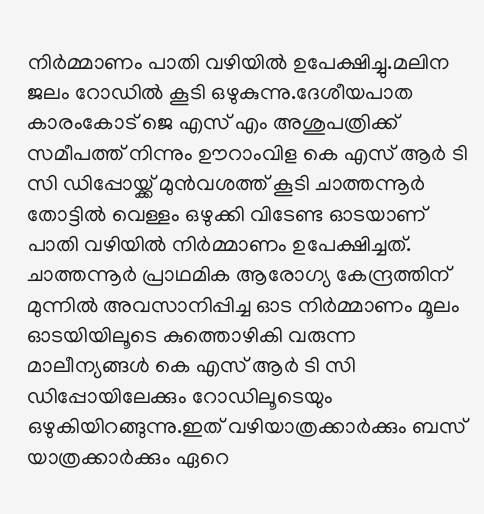നിർമ്മാണം പാതി വഴിയിൽ ഉപേക്ഷിച്ചു.മലിന ജലം റോഡിൽ കൂടി ഒഴുകുന്നു.ദേശീയപാത കാരംകോട് ജെ എസ് എം അശുപത്രിക്ക് സമീപത്ത് നിന്നും ഊറാംവിള കെ എസ് ആർ ടി സി ഡിപ്പോയ്ക്ക് മുൻവശത്ത് കൂടി ചാത്തന്നൂർ തോട്ടിൽ വെള്ളം ഒഴുക്കി വിടേണ്ട ഓടയാണ് പാതി വഴിയിൽ നിർമ്മാണം ഉപേക്ഷിച്ചത്. ചാത്തന്നൂർ പ്രാഥമിക ആരോഗ്യ കേന്ദ്രത്തിന് മുന്നിൽ അവസാനിപ്പിച്ച ഓട നിർമ്മാണം മൂലം ഓടയിയിലൂടെ കുത്തൊഴികി വരുന്ന മാലീന്യങ്ങൾ കെ എസ് ആർ ടി സി ഡിപ്പോയിലേക്കും റോഡിലൂടെയും ഒഴുകിയിറങ്ങുന്നു.ഇത് വഴിയാത്രക്കാർക്കും ബസ് യാത്രക്കാർക്കും ഏറെ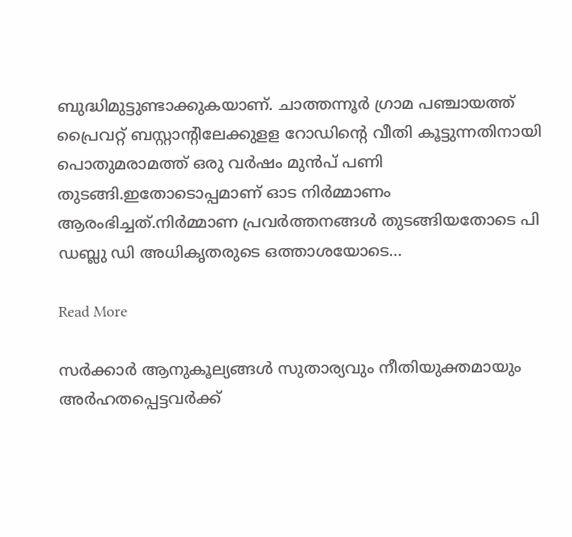ബുദ്ധിമുട്ടുണ്ടാക്കുകയാണ്. ചാത്തന്നൂർ ഗ്രാമ പഞ്ചായത്ത് പ്രൈവറ്റ് ബസ്റ്റാന്റിലേക്കുളള റോഡിന്‍റെ വീതി കൂട്ടുന്നതിനായി പൊതുമരാമത്ത് ഒരു വർഷം മുൻപ് പണി തുടങ്ങി.ഇതോടൊപ്പമാണ് ഓട നിർമ്മാണം ആരംഭിച്ചത്.നിർമ്മാണ പ്രവർത്തനങ്ങൾ തുടങ്ങിയതോടെ പി ഡബ്ലു ഡി അധികൃതരുടെ ഒത്താശയോടെ…

Read More

സർക്കാർ ആനുകൂല്യങ്ങൾ സുതാര്യവും നീതിയുക്തമായും അർഹതപ്പെട്ടവർക്ക്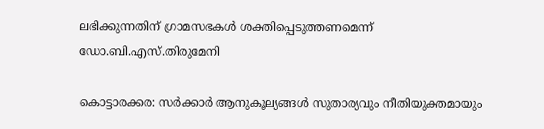ലഭിക്കുന്നതിന് ഗ്രാമസഭകൾ ശക്തിപ്പെടുത്തണമെന്ന് ഡോ.ബി.എസ്.തിരുമേനി

കൊട്ടാരക്കര: സർക്കാർ ആനുകൂല്യങ്ങൾ സുതാര്യവും നീതിയുക്തമായും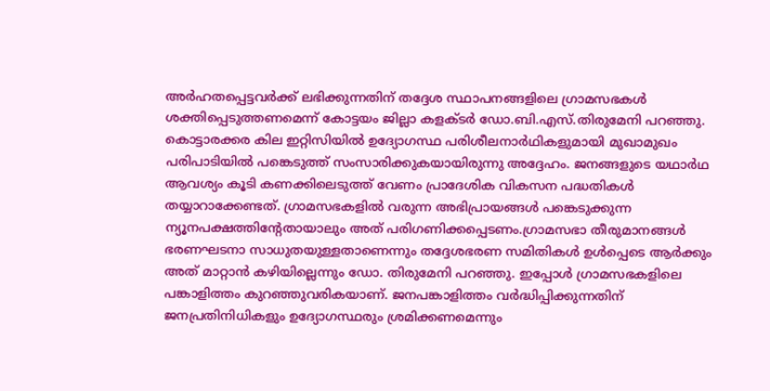അർഹതപ്പെട്ടവർക്ക് ലഭിക്കുന്നതിന് തദ്ദേശ സ്ഥാപനങ്ങളിലെ ഗ്രാമസഭകൾ ശക്തിപ്പെടുത്തണമെന്ന് കോട്ടയം ജില്ലാ കളക്ടർ ഡോ.ബി.എസ്.തിരുമേനി പറഞ്ഞു. കൊട്ടാരക്കര കില ഇറ്റിസിയിൽ ഉദ്യോഗസ്ഥ പരിശീലനാർഥികളുമായി മുഖാമുഖം പരിപാടിയിൽ പങ്കെടുത്ത് സംസാരിക്കുകയായിരുന്നു അദ്ദേഹം. ജനങ്ങളുടെ യഥാർഥ ആവശ്യം കൂടി കണക്കിലെടുത്ത് വേണം പ്രാദേശിക വികസന പദ്ധതികൾ തയ്യാറാക്കേണ്ടത്. ഗ്രാമസഭകളിൽ വരുന്ന അഭിപ്രായങ്ങൾ പങ്കെടുക്കുന്ന ന്യൂനപക്ഷത്തിന്‍റേതായാലും അത് പരിഗണിക്കപ്പെടണം.ഗ്രാമസഭാ തീരുമാനങ്ങൾ ഭരണഘടനാ സാധുതയുള്ളതാണെന്നും തദ്ദേശഭരണ സമിതികൾ ഉൾപ്പെടെ ആർക്കും അത് മാറ്റാൻ കഴിയില്ലെന്നും ഡോ. തിരുമേനി പറഞ്ഞു. ഇപ്പോൾ ഗ്രാമസഭകളിലെ പങ്കാളിത്തം കുറഞ്ഞുവരികയാണ്. ജനപങ്കാളിത്തം വർദ്ധിപ്പിക്കുന്നതിന് ജനപ്രതിനിധികളും ഉദ്യോഗസ്ഥരും ശ്രമിക്കണമെന്നും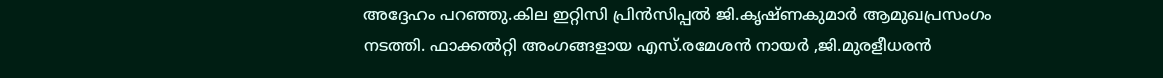അദ്ദേഹം പറഞ്ഞു.കില ഇറ്റിസി പ്രിൻസിപ്പൽ ജി.കൃഷ്ണകുമാർ ആമുഖപ്രസംഗം നടത്തി. ഫാക്കൽറ്റി അംഗങ്ങളായ എസ്.രമേശൻ നായർ ,ജി.മുരളീധരൻ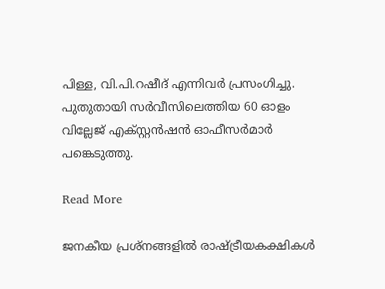പിള്ള, വി.പി.റഷീദ് എന്നിവർ പ്രസംഗിച്ചു. പുതുതായി സർവീസിലെത്തിയ 60 ഓളം വില്ലേജ് എക്സ്റ്റൻഷൻ ഓഫീസർമാർ പങ്കെടുത്തു.

Read More

ജനകീയ പ്രശ്‌നങ്ങളില്‍ രാഷ്ട്രീയകക്ഷികള്‍  ‍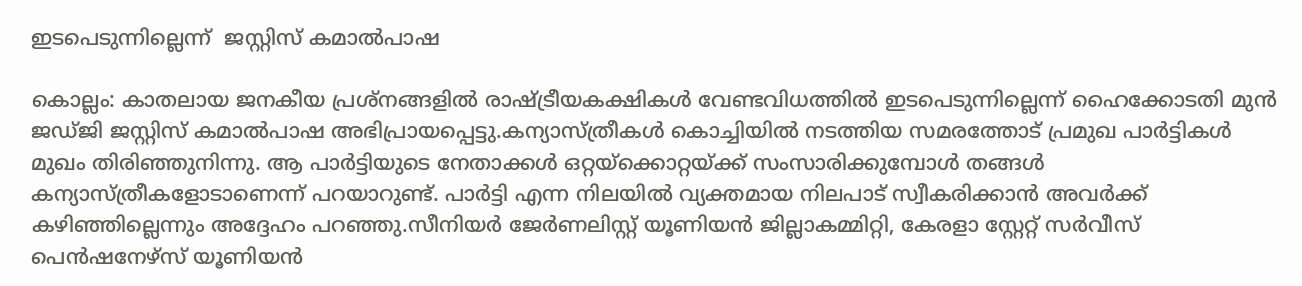ഇടപെടുന്നില്ലെന്ന്  ജസ്റ്റിസ് കമാല്‍പാഷ

കൊല്ലം: കാതലായ ജനകീയ പ്രശ്‌നങ്ങളില്‍ രാഷ്ട്രീയകക്ഷികള്‍ വേണ്ടവിധത്തില്‍ ഇടപെടുന്നില്ലെന്ന് ഹൈക്കോടതി മുന്‍ ജഡ്ജി ജസ്റ്റിസ് കമാല്‍പാഷ അഭിപ്രായപ്പെട്ടു.കന്യാസ്ത്രീകള്‍ കൊച്ചിയില്‍ നടത്തിയ സമരത്തോട് പ്രമുഖ പാര്‍ട്ടികള്‍ മുഖം തിരിഞ്ഞുനിന്നു. ആ പാര്‍ട്ടിയുടെ നേതാക്കള്‍ ഒറ്റയ്‌ക്കൊറ്റയ്ക്ക് സംസാരിക്കുമ്പോള്‍ തങ്ങള്‍ കന്യാസ്ത്രീകളോടാണെന്ന് പറയാറുണ്ട്. പാര്‍ട്ടി എന്ന നിലയില്‍ വ്യക്തമായ നിലപാട് സ്വീകരിക്കാന്‍ അവര്‍ക്ക് കഴിഞ്ഞില്ലെന്നും അദ്ദേഹം പറഞ്ഞു.സീനിയര്‍ ജേര്‍ണലിസ്റ്റ് യൂണിയന്‍ ജില്ലാകമ്മിറ്റി, കേരളാ സ്റ്റേറ്റ് സര്‍വീസ് പെന്‍ഷനേഴ്‌സ് യൂണിയന്‍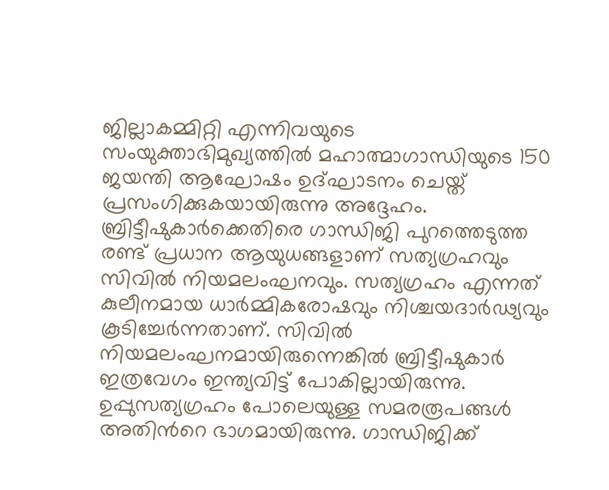ജില്ലാകമ്മിറ്റി എന്നിവയുടെ സംയുക്താഭിമുഖ്യത്തില്‍ മഹാത്മാഗാന്ധിയുടെ 150 ജയന്തി ആഘോഷം ഉദ്ഘാടനം ചെയ്ത് പ്രസംഗിക്കുകയായിരുന്നു അദ്ദേഹം. ബ്രിട്ടീഷുകാര്‍ക്കെതിരെ ഗാന്ധിജി പുറത്തെടുത്ത രണ്ട് പ്രധാന ആയുധങ്ങളാണ് സത്യഗ്രഹവും സിവില്‍ നിയമലംഘനവും. സത്യഗ്രഹം എന്നത് കുലീനമായ ധാര്‍മ്മികരോഷവും നിശ്ചയദാര്‍ഢ്യവും കൂടിച്ചേര്‍ന്നതാണ്. സിവില്‍ നിയമലംഘനമായിരുന്നെങ്കില്‍ ബ്രിട്ടീഷുകാര്‍ ഇത്രവേഗം ഇന്ത്യവിട്ട് പോകില്ലായിരുന്നു. ഉപ്പുസത്യഗ്രഹം പോലെയുള്ള സമരരൂപങ്ങള്‍ അതിന്‍റെ ഭാഗമായിരുന്നു. ഗാന്ധിജിക്ക്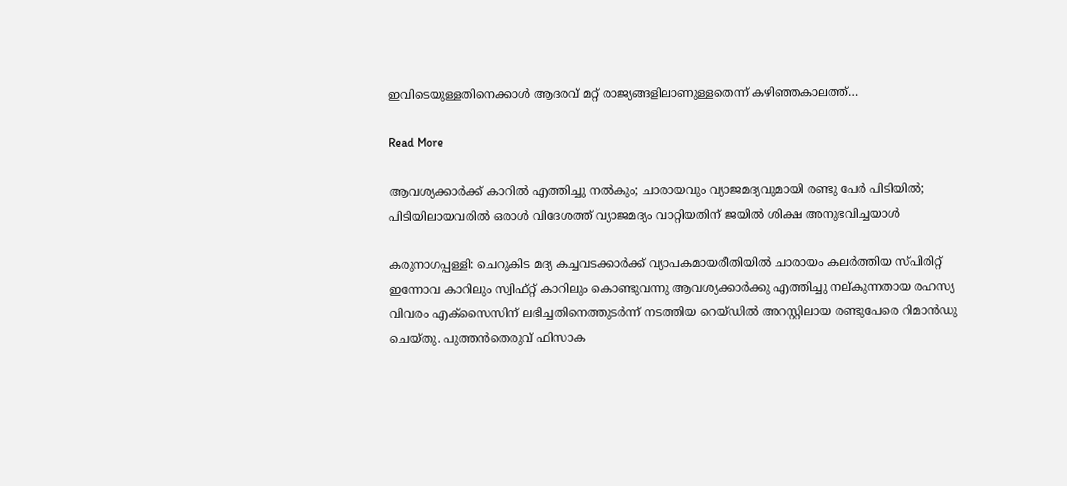ഇവിടെയുള്ളതിനെക്കാള്‍ ആദരവ് മറ്റ് രാജ്യങ്ങളിലാണുള്ളതെന്ന് കഴിഞ്ഞകാലത്ത്…

Read More

ആവശ്യക്കാർക്ക് കാറിൽ എത്തിച്ചു നൽകും; ചാരായവും വ്യാജമദ്യവുമായി രണ്ടു പേർ പിടിയിൽ;   പിടിയിലായവരിൽ ഒരാൾ വിദേശത്ത് വ്യാജമദ്യം വാറ്റിയതിന് ജയിൽ ശിക്ഷ അനുഭവിച്ചയാൾ

കരുനാഗപ്പള്ളി: ചെറുകിട മദ്യ കച്ചവടക്കാർക്ക് വ്യാപകമായരീതിയിൽ ചാരായം കലർത്തിയ സ്പിരിറ്റ്‌ ഇന്നോവ കാറിലും സ്വിഫ്റ്റ് കാറിലും കൊണ്ടുവന്നു ആവശ്യക്കാർക്കു എത്തിച്ചു നല്കുന്നതായ രഹസ്യ വിവരം എക്സൈസിന് ലഭിച്ചതിനെത്തുടർന്ന് നടത്തിയ റെയ്ഡിൽ അറസ്റ്റിലായ രണ്ടുപേരെ റിമാൻഡു ചെയ്തു. പുത്തൻതെരുവ് ഫിസാക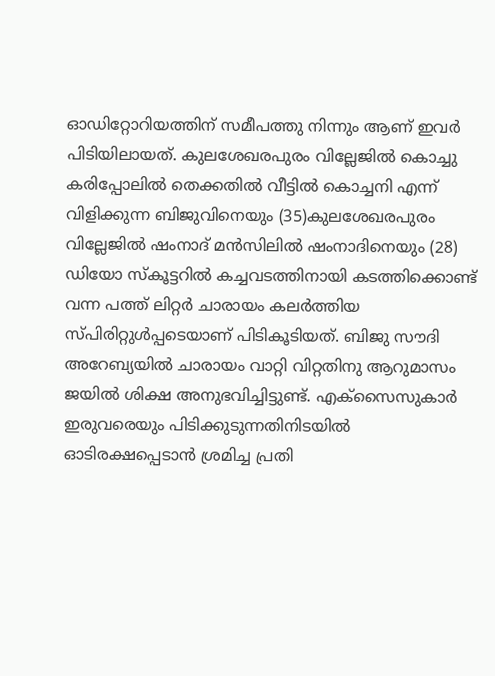ഓഡിറ്റോറിയത്തിന് സമീപത്തു നിന്നും ആണ് ഇവർ പിടിയിലായത്. കുലശേഖരപുരം വില്ലേജിൽ കൊച്ചു കരിപ്പോലിൽ തെക്കതിൽ വീട്ടിൽ കൊച്ചനി എന്ന് വിളിക്കുന്ന ബിജുവിനെയും (35)കുലശേഖരപുരം വില്ലേജിൽ ഷംനാദ് മൻസിലിൽ ഷംനാദിനെയും (28) ഡിയോ സ്കൂട്ടറിൽ കച്ചവടത്തിനായി കടത്തിക്കൊണ്ട് വന്ന പത്ത് ലിറ്റർ ചാരായം കലർത്തിയ സ്പിരിറ്റുൾപ്പടെയാണ് പിടികൂടിയത്. ബിജു സൗദി അറേബ്യയിൽ ചാരായം വാറ്റി വിറ്റതിനു ആറുമാസം ജയിൽ ശിക്ഷ അനുഭവിച്ചിട്ടുണ്ട്. എക്സൈസുകാർ ഇരുവരെയും പിടിക്കുടുന്നതിനിടയിൽ ഓടിരക്ഷപ്പെടാൻ ശ്രമിച്ച പ്രതി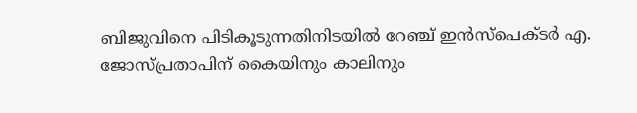ബിജുവിനെ പിടികൂടുന്നതിനിടയിൽ റേഞ്ച് ഇൻസ്‌പെക്ടർ എ. ജോസ്‌പ്രതാപിന് കൈയിനും കാലിനും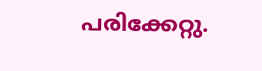പരിക്കേറ്റു.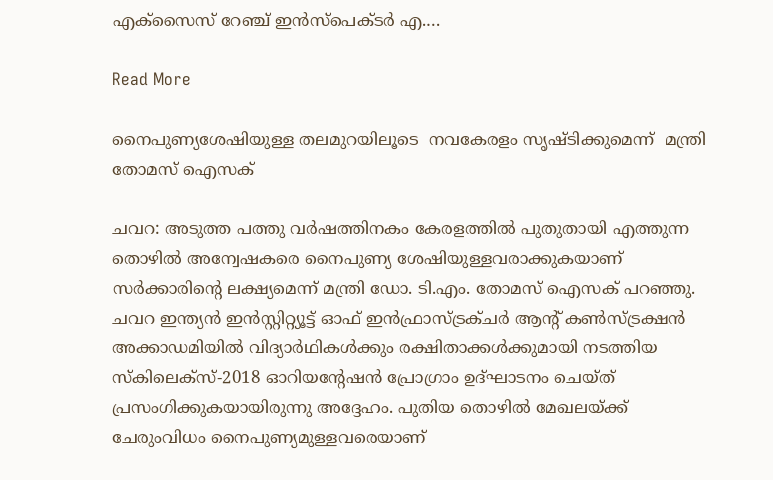എക്സൈസ് റേഞ്ച് ഇൻസ്‌പെക്ടർ എ.…

Read More

നൈപുണ്യശേഷിയുള്ള തലമുറയിലൂടെ  നവകേരളം സൃഷ്ടിക്കുമെന്ന്  മന്ത്രി  തോമസ് ഐസക്

ചവറ: അടുത്ത പത്തു വര്‍ഷത്തിനകം കേരളത്തില്‍ പുതുതായി എത്തുന്ന തൊഴില്‍ അന്വേഷകരെ നൈപുണ്യ ശേഷിയുള്ളവരാക്കുകയാണ് സര്‍ക്കാരിന്‍റെ ലക്ഷ്യമെന്ന് മന്ത്രി ഡോ. ടി.എം. തോമസ് ഐസക് പറഞ്ഞു. ചവറ ഇന്ത്യന്‍ ഇന്‍സ്റ്റിറ്റ്യൂട്ട് ഓഫ് ഇന്‍ഫ്രാസ്ട്രക്ചര്‍ ആന്‍റ് കണ്‍സ്ട്രക്ഷന്‍ അക്കാഡമിയില്‍ വിദ്യാര്‍ഥികള്‍ക്കും രക്ഷിതാക്കള്‍ക്കുമായി നടത്തിയ സ്‌കിലെക്‌സ്-2018 ഓറിയന്‍റേഷന്‍ പ്രോഗ്രാം ഉദ്ഘാടനം ചെയ്ത് പ്രസംഗിക്കുകയായിരുന്നു അദ്ദേഹം. പുതിയ തൊഴില്‍ മേഖലയ്ക്ക് ചേരുംവിധം നൈപുണ്യമുള്ളവരെയാണ്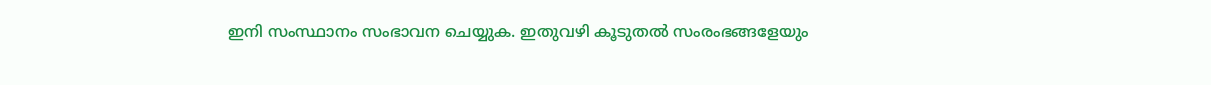ഇനി സംസ്ഥാനം സംഭാവന ചെയ്യുക. ഇതുവഴി കൂടുതല്‍ സംരംഭങ്ങളേയും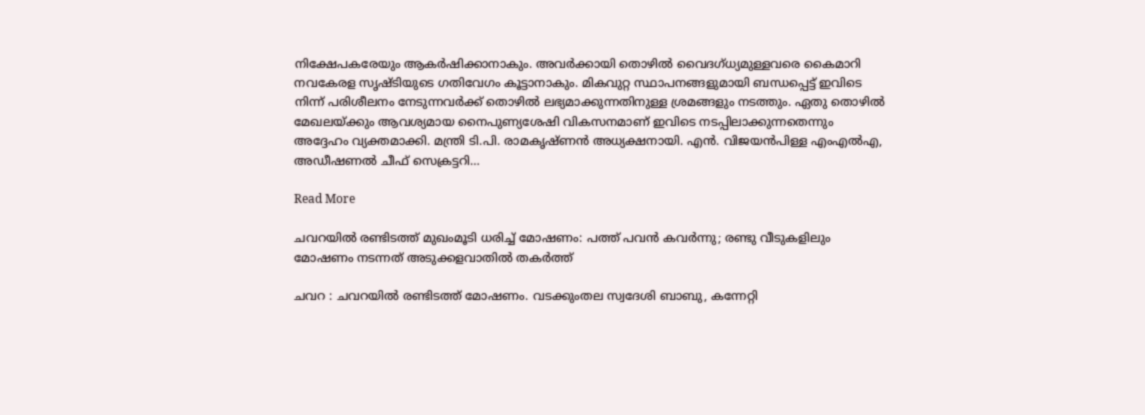നിക്ഷേപകരേയും ആകര്‍ഷിക്കാനാകും. അവര്‍ക്കായി തൊഴില്‍ വൈദഗ്ധ്യമുള്ളവരെ കൈമാറി നവകേരള സൃഷ്ടിയുടെ ഗതിവേഗം കൂട്ടാനാകും. മികവുറ്റ സ്ഥാപനങ്ങളുമായി ബന്ധപ്പെട്ട് ഇവിടെ നിന്ന് പരിശീലനം നേടുന്നവര്‍ക്ക് തൊഴില്‍ ലഭ്യമാക്കുന്നതിനുള്ള ശ്രമങ്ങളും നടത്തും. ഏതു തൊഴില്‍ മേഖലയ്ക്കും ആവശ്യമായ നൈപുണ്യശേഷി വികസനമാണ് ഇവിടെ നടപ്പിലാക്കുന്നതെന്നും അദ്ദേഹം വ്യക്തമാക്കി. മന്ത്രി ടി.പി. രാമകൃഷ്ണന്‍ അധ്യക്ഷനായി. എന്‍. വിജയന്‍പിള്ള എംഎല്‍എ, അഡീഷണല്‍ ചീഫ് സെക്രട്ടറി…

Read More

ചവറയിൽ രണ്ടിടത്ത് മുഖംമൂടി ധരിച്ച് മോഷണം: പത്ത് പവൻ കവർന്നു; രണ്ടു വീടുകളിലും മോഷണം നടന്നത് അടുക്കളവാതിൽ തകർത്ത്

ചവറ : ചവറയിൽ രണ്ടിടത്ത് മോഷണം. വടക്കുംതല സ്വദേശി ബാബു, കന്നേറ്റി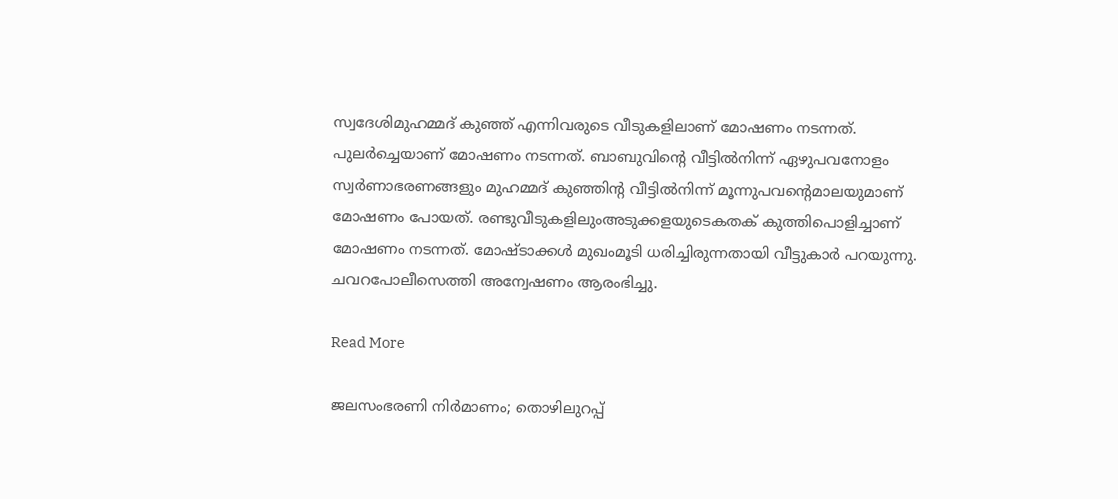സ്വദേശിമുഹമ്മദ് കുഞ്ഞ് എന്നിവരുടെ വീടുകളിലാണ് മോഷണം നടന്നത്. പുലർച്ചെയാണ് മോഷണം നടന്നത്. ബാബുവിന്‍റെ വീട്ടിൽനിന്ന് ഏഴുപവനോളം സ്വർണാഭരണങ്ങളും മുഹമ്മദ് കുഞ്ഞിന്‍റ വീട്ടിൽനിന്ന് മൂന്നുപവന്‍റെമാലയുമാണ് മോഷണം പോയത്. രണ്ടുവീടുകളിലുംഅടുക്കളയുടെകതക് കുത്തിപൊളിച്ചാണ് മോഷണം നടന്നത്. മോഷ്ടാക്കൾ മുഖംമൂടി ധരിച്ചിരുന്നതായി വീട്ടുകാർ പറയുന്നു. ചവറപോലീസെത്തി അന്വേഷണം ആരംഭിച്ചു.

Read More

ജലസംഭരണി നിർമാണം; തൊഴിലുറപ്പ്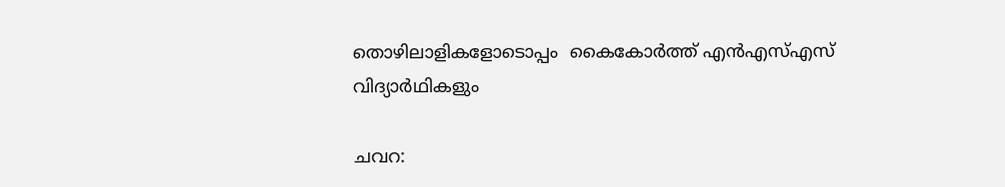തൊഴിലാളികളോടൊപ്പം  കൈകോർത്ത് എൻഎസ്എസ് വിദ്യാർഥികളും

ചവറ: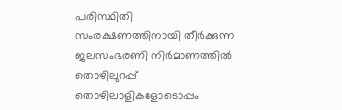പരിസ്ഥിതി സംരക്ഷണത്തിനായി തീർക്കുന്ന ജലസംഭരണി നിർമാണത്തിൽ തൊഴിലുറപ്പ് തൊഴിലാളികളോടൊപ്പം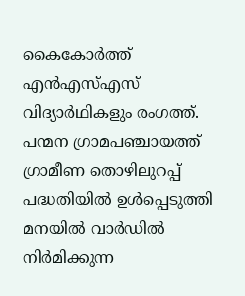കൈകോർത്ത് എൻഎസ്എസ് വിദ്യാർഥികളും രംഗത്ത്. പന്മന ഗ്രാമപഞ്ചായത്ത് ഗ്രാമീണ തൊഴിലുറപ്പ് പദ്ധതിയിൽ ഉൾപ്പെടുത്തി മനയിൽ വാർഡിൽ നിർമിക്കുന്ന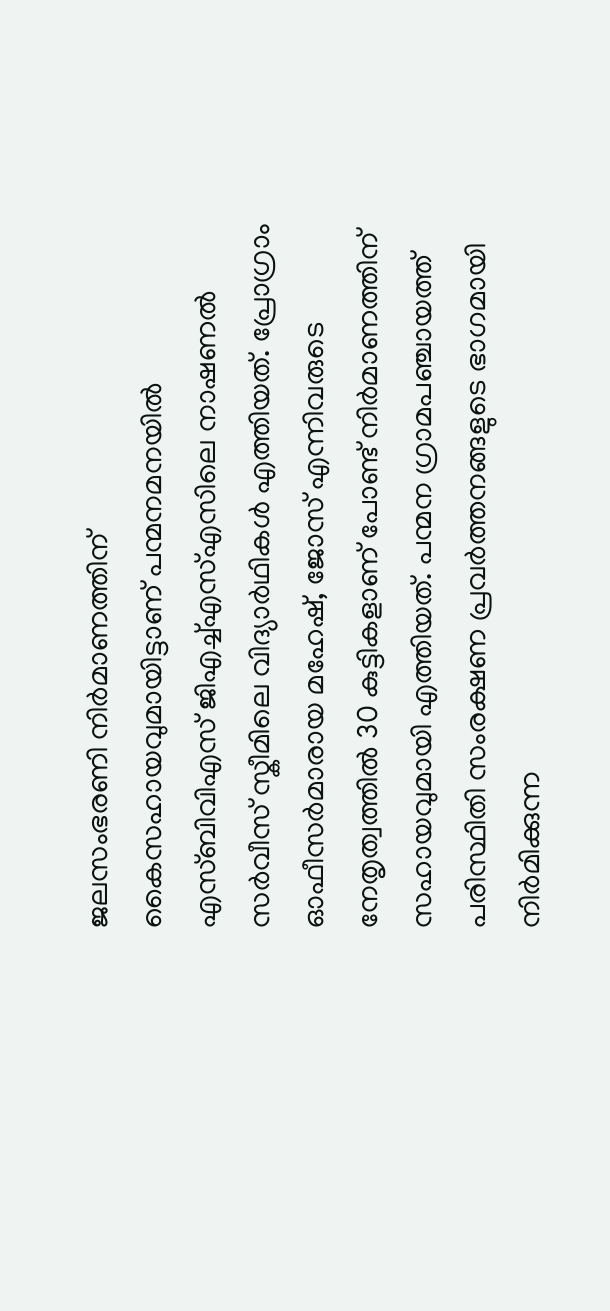ജലസംഭരണി നിർമാണത്തിന് കൈസഹായവുമായിട്ടാണ് പന്മനമനയിൽ എസ്ബിവിഎസ് ജിഎച്ച്എസ്എസിലെ നാഷണൽ സർവീസ് സ്കീമിലെ വിദ്യാർഥികൾ എത്തിയത്. പ്രോഗ്രാം ഓഫീസർമാരായ മഹേഷ്, ജോസ് എന്നിവരുടെ നേതൃത്വത്തിൽ 30 കുട്ടികളാണ് പോണ്ട് നിർമാണത്തിന് സഹായവുമായി എത്തിയത്. പന്മന ഗ്രാമപഞ്ചായത്ത് പരിസ്ഥിതി സംരക്ഷണ പ്രവർത്തനങ്ങളുടെ ഭാഗമായി നിർമിക്കുന്ന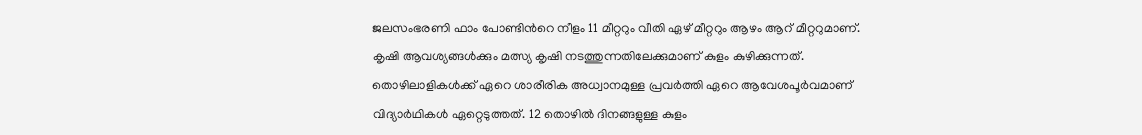ജലസംഭരണി ഫാം പോണ്ടിന്‍റെ നീളം 11 മീറ്ററും വീതി ഏഴ് മീറ്ററും ആഴം ആറ് മീറ്ററുമാണ്. കൃഷി ആവശ്യങ്ങൾക്കും മത്സ്യ കൃഷി നടത്തുന്നതിലേക്കുമാണ് കുളം കുഴിക്കുന്നത്. തൊഴിലാളികൾക്ക് ഏറെ ശാരീരിക അധ്വാനമുള്ള പ്രവർത്തി ഏറെ ആവേശപൂർവമാണ് വിദ്യാർഥികൾ ഏറ്റെടുത്തത്. 12 തൊഴിൽ ദിനങ്ങളുള്ള കുളം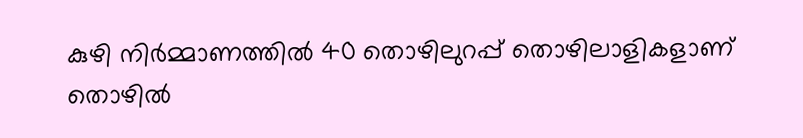കുഴി നിർമ്മാണത്തിൽ 40 തൊഴിലുറപ്പ് തൊഴിലാളികളാണ് തൊഴിൽ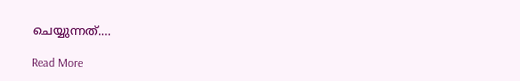ചെയ്യുന്നത്.…

Read More